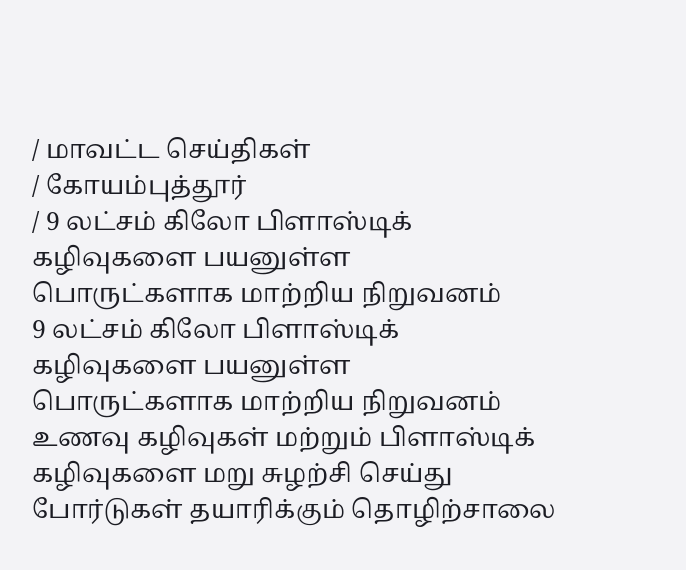/ மாவட்ட செய்திகள்
/ கோயம்புத்தூர்
/ 9 லட்சம் கிலோ பிளாஸ்டிக் கழிவுகளை பயனுள்ள பொருட்களாக மாற்றிய நிறுவனம்
9 லட்சம் கிலோ பிளாஸ்டிக் கழிவுகளை பயனுள்ள பொருட்களாக மாற்றிய நிறுவனம்
உணவு கழிவுகள் மற்றும் பிளாஸ்டிக் கழிவுகளை மறு சுழற்சி செய்து போர்டுகள் தயாரிக்கும் தொழிற்சாலை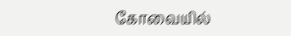கோவையில்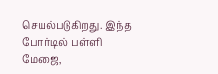செயல்படுகிறது. இந்த போர்டில் பள்ளி மேஜை,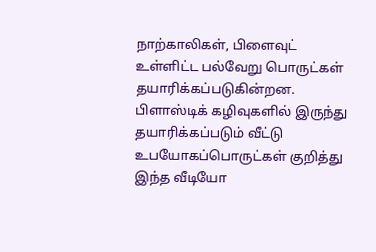நாற்காலிகள், பிளைவுட் உள்ளிட்ட பல்வேறு பொருட்கள் தயாரிக்கப்படுகின்றன. பிளாஸ்டிக் கழிவுகளில் இருந்து தயாரிக்கப்படும் வீட்டு உபயோகப்பொருட்கள் குறித்து இந்த வீடியோ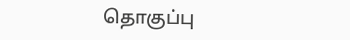தொகுப்பு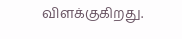விளக்குகிறது.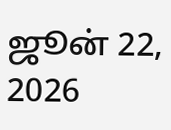ஜூன் 22, 2026